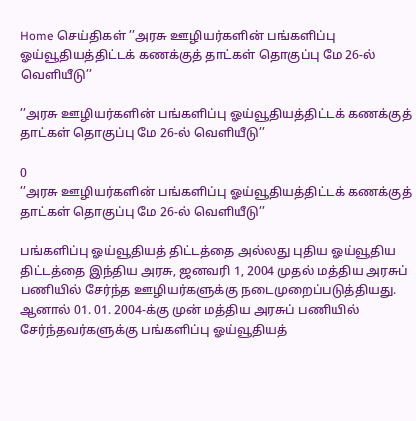Home செய்திகள் ’’அரசு ஊழியர்களின் பங்களிப்பு ஓய்வூதியத்திட்டக் கணக்குத் தாட்கள் தொகுப்பு மே 26-ல் வெளியீடு’’

’’அரசு ஊழியர்களின் பங்களிப்பு ஓய்வூதியத்திட்டக் கணக்குத் தாட்கள் தொகுப்பு மே 26-ல் வெளியீடு’’

0
’’அரசு ஊழியர்களின் பங்களிப்பு ஓய்வூதியத்திட்டக் கணக்குத் தாட்கள் தொகுப்பு மே 26-ல் வெளியீடு’’

பங்களிப்பு ஓய்வூதியத் திட்டத்தை அல்லது புதிய ஓய்வூதிய திட்டத்தை இந்திய அரசு, ஜனவரி 1, 2004 முதல் மத்திய அரசுப் பணியில் சேர்ந்த ஊழியர்களுக்கு நடைமுறைப்படுத்தியது. ஆனால் 01. 01. 2004-க்கு முன் மத்திய அரசுப் பணியில் சேர்ந்தவர்களுக்கு பங்களிப்பு ஓய்வூதியத்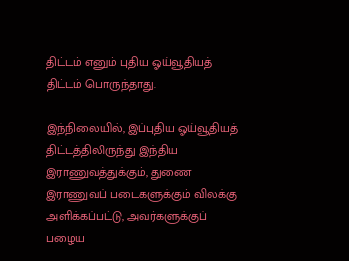திட்டம் எனும் புதிய ஓய்வூதியத் திட்டம் பொருந்தாது.

இந்நிலையில், இப்புதிய ஓய்வூதியத் திட்டத்திலிருந்து இந்திய இராணுவத்துக்கும், துணை இராணுவப் படைகளுக்கும் விலக்கு அளிக்கப்பட்டு, அவர்களுக்குப் பழைய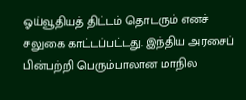ஓய்வூதியத் திட்டம் தொடரும் எனச் சலுகை காட்டப்பட்டது. இந்திய அரசைப் பின்பற்றி பெரும்பாலான மாநில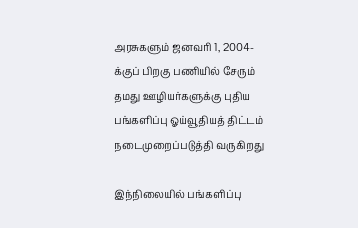அரசுகளும் ஜனவரி 1, 2004-க்குப் பிறகு பணியில் சேரும் தமது ஊழியர்களுக்கு புதிய பங்களிப்பு ஓய்வூதியத் திட்டம் நடைமுறைப்படுத்தி வருகிறது

இந்நிலையில் பங்களிப்பு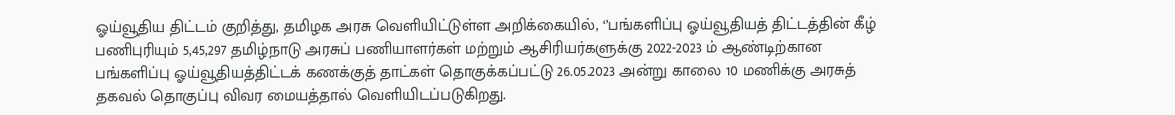ஓய்வூதிய திட்டம் குறித்து, தமிழக அரசு வெளியிட்டுள்ள அறிக்கையில், ‘’பங்களிப்பு ஓய்வூதியத் திட்டத்தின் கீழ் பணிபுரியும் 5,45,297 தமிழ்நாடு அரசுப் பணியாளர்கள் மற்றும் ஆசிரியர்களுக்கு 2022-2023 ம் ஆண்டிற்கான பங்களிப்பு ஓய்வூதியத்திட்டக் கணக்குத் தாட்கள் தொகுக்கப்பட்டு 26.05.2023 அன்று காலை 10 மணிக்கு அரசுத் தகவல் தொகுப்பு விவர மையத்தால் வெளியிடப்படுகிறது.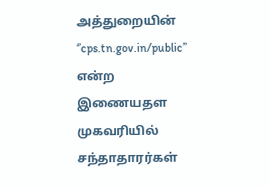அத்துறையின் ‘’cps.tn.gov.in/public’’ என்ற இணையதள முகவரியில் சந்தாதாரர்கள்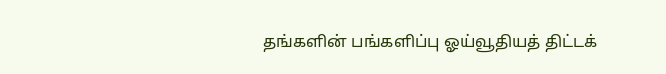தங்களின் பங்களிப்பு ஓய்வூதியத் திட்டக்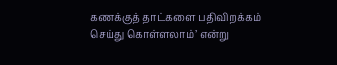கணக்குத் தாட்களை பதிவிறக்கம் செய்து கொள்ளலாம்’ என்று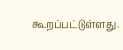கூறப்பட்டுள்ளது.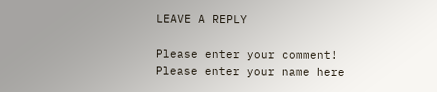LEAVE A REPLY

Please enter your comment!
Please enter your name here